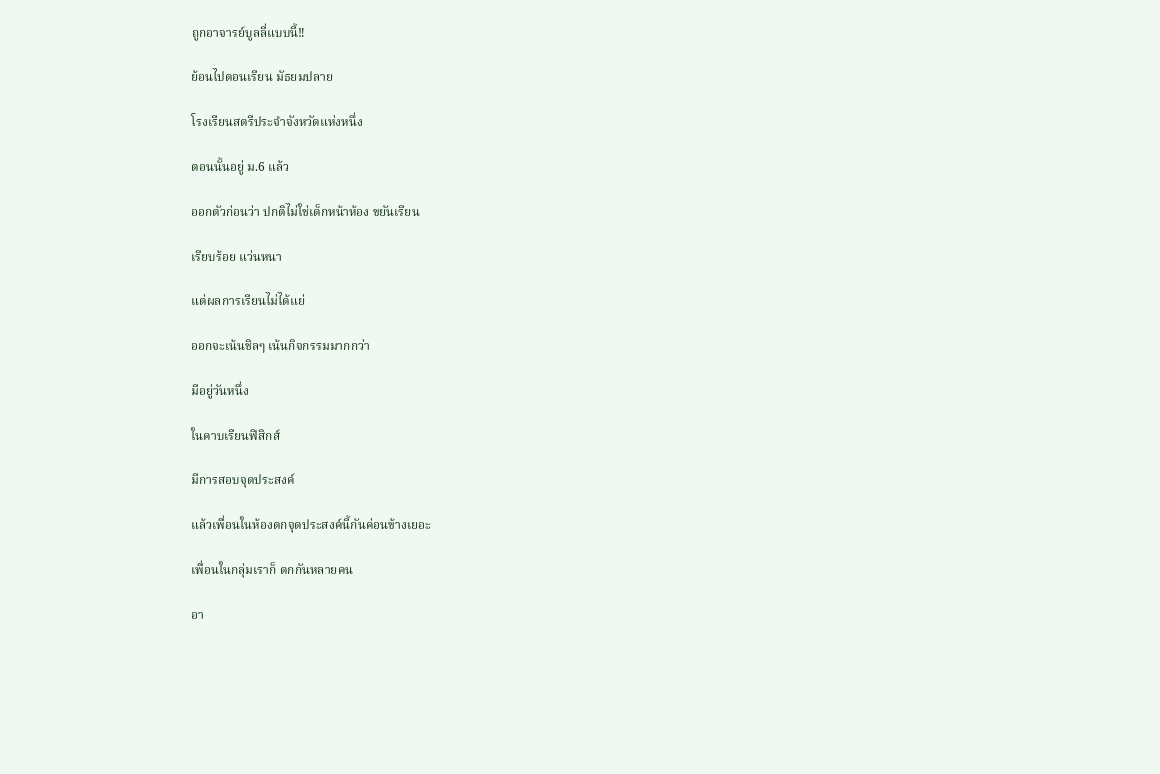ถูกอาจารย์บูลลี่แบบนี้‼

ย้อนไปตอนเรียน มัธยมปลาย

โรงเรียนสตรีประจำจังหวัดแห่งหนึ่ง

ตอนนั้นอยู่ ม.6 แล้ว

ออกตัวก่อนว่า ปกติไม่ใช่เด็กหน้าห้อง ขยันเรียน

เรียบร้อย แว่นหนา

แต่ผลการเรียนไม่ได้แย่

ออกจะเน้นชิลๆ เน้นกิจกรรมมากกว่า

มีอยู่วันหนึ่ง

ในคาบเรียนฟิสิกส์

มีการสอบจุดประสงค์

แล้วเพื่อนในห้องตกจุดประสงค์นี้กันค่อนข้างเยอะ

เพื่อนในกลุ่มเราก็ ตกกันหลายคน

อา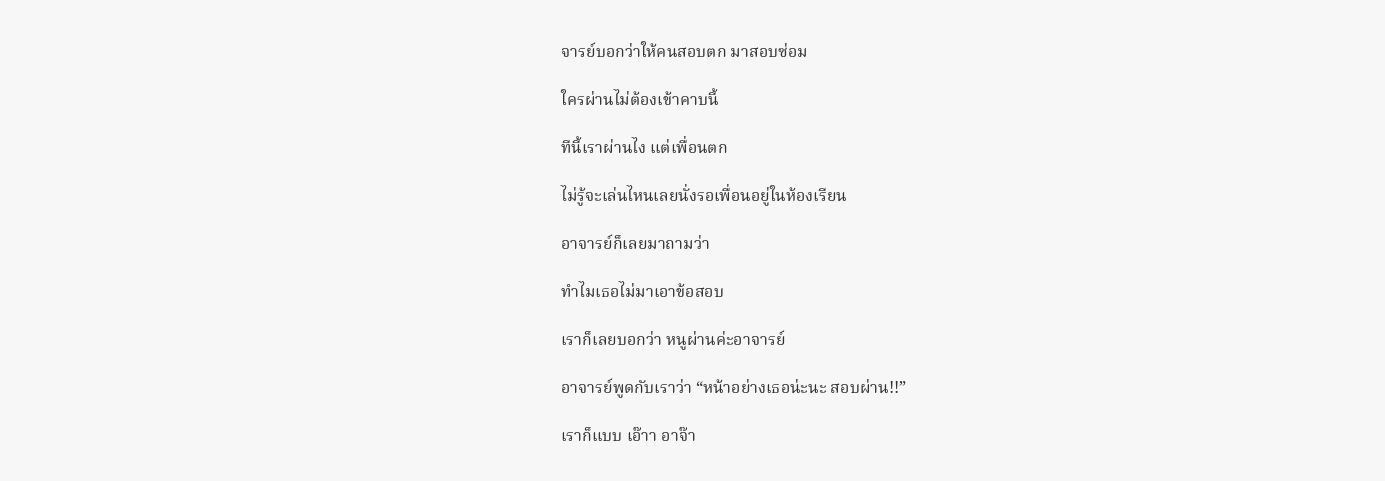จารย์บอกว่าให้คนสอบตก มาสอบซ่อม

ใครผ่านไม่ต้องเข้าคาบนี้

ทีนี้เราผ่านไง แต่เพื่อนตก

ไม่รู้จะเล่นไหนเลยนั่งรอเพื่อนอยู่ในห้องเรียน

อาจารย์ก็เลยมาถามว่า

ทำไมเธอไม่มาเอาข้อสอบ

เราก็เลยบอกว่า หนูผ่านค่ะอาจารย์

อาจารย์พูดกับเราว่า “หน้าอย่างเธอน่ะนะ สอบผ่าน!!”

เราก็แบบ เอ๊าา อาจ๊า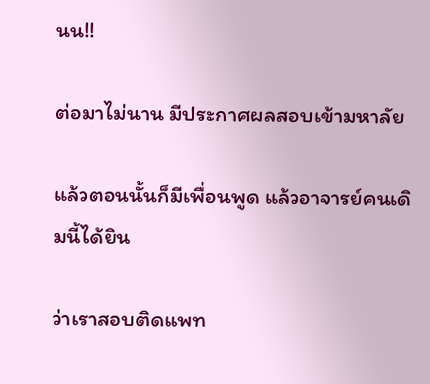นน!!

ต่อมาไม่นาน มีประกาศผลสอบเข้ามหาลัย

แล้วตอนนั้นก็มีเพื่อนพูด แล้วอาจารย์คนเดิมนี้ได้ยิน

ว่าเราสอบติดแพท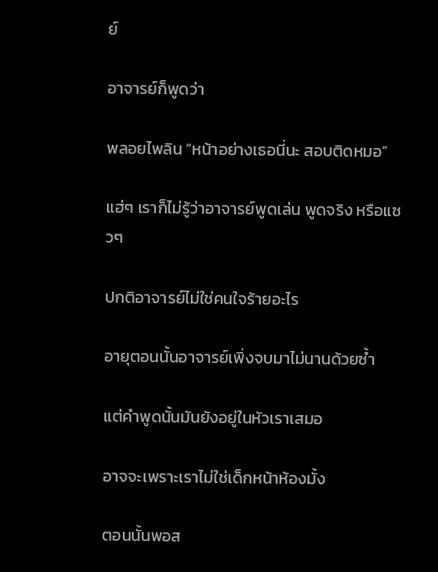ย์

อาจารย์ก็พูดว่า

พลอยไพลิน “หน้าอย่างเธอนี่นะ สอบติดหมอ”

แฮ่ๆ เราก็ไม่รู้ว่าอาจารย์พูดเล่น พูดจริง หรือแซวๆ

ปกติอาจารย์ไม่ใช่คนใจร้ายอะไร

อายุตอนนั้นอาจารย์เพิ่งจบมาไม่นานด้วยซ้ำ

แต่คำพูดนั้นมันยังอยู่ในหัวเราเสมอ

อาจจะเพราะเราไม่ใช่เด็กหน้าห้องมั้ง

ตอนนั้นพอส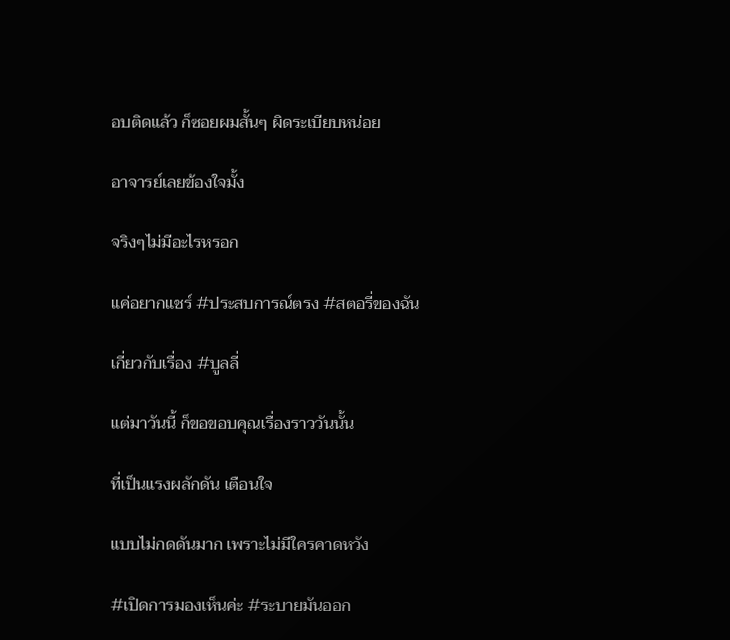อบติดแล้ว ก็ซอยผมสั้นๆ ผิดระเบียบหน่อย

อาจารย์เลยข้องใจมั้ง

จริงๆไม่มีอะไรหรอก

แค่อยากแชร์ #ประสบการณ์ตรง #สตอรี่ของฉัน

เกี่ยวกับเรื่อง #บูลลี่

แต่มาวันนี้ ก็ขอขอบคุณเรื่องราววันนั้น

ที่เป็นแรงผลักดัน เตือนใจ

แบบไม่กดดันมาก เพราะไม่มีใครคาดหวัง

#เปิดการมองเห็นค่ะ #ระบายมันออก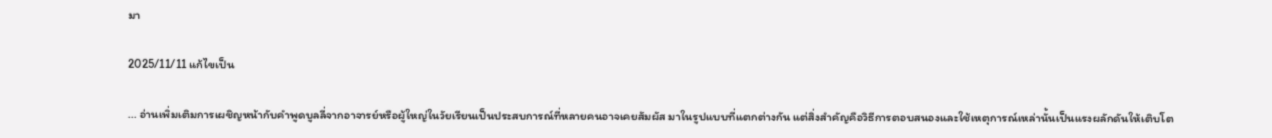มา

2025/11/11 แก้ไขเป็น

... อ่านเพิ่มเติมการเผชิญหน้ากับคำพูดบูลลี่จากอาจารย์หรือผู้ใหญ่ในวัยเรียนเป็นประสบการณ์ที่หลายคนอาจเคยสัมผัส มาในรูปแบบที่แตกต่างกัน แต่สิ่งสำคัญคือวิธีการตอบสนองและใช้เหตุการณ์เหล่านั้นเป็นแรงผลักดันให้เติบโต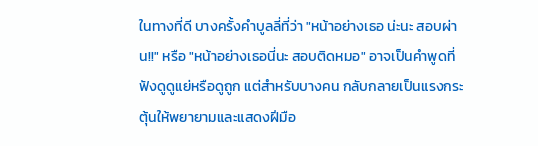ในทางที่ดี บางครั้งคำบูลลี่ที่ว่า "หน้าอย่างเธอ น่ะนะ สอบผ่าน!!" หรือ "หน้าอย่างเธอนี่นะ สอบติดหมอ" อาจเป็นคำพูดที่ฟังดูดูแย่หรือดูถูก แต่สำหรับบางคน กลับกลายเป็นแรงกระตุ้นให้พยายามและแสดงฝีมือ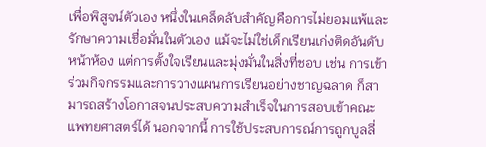เพื่อพิสูจน์ตัวเอง หนึ่งในเคล็ดลับสำคัญคือการไม่ยอมแพ้และรักษาความเชื่อมั่นในตัวเอง แม้จะไม่ใช่เด็กเรียนเก่งติดอันดับหน้าห้อง แต่การตั้งใจเรียนและมุ่งมั่นในสิ่งที่ชอบ เช่น การเข้าร่วมกิจกรรมและการวางแผนการเรียนอย่างชาญฉลาด ก็สามารถสร้างโอกาสจนประสบความสำเร็จในการสอบเข้าคณะแพทยศาสตร์ได้ นอกจากนี้ การใช้ประสบการณ์การถูกบูลลี่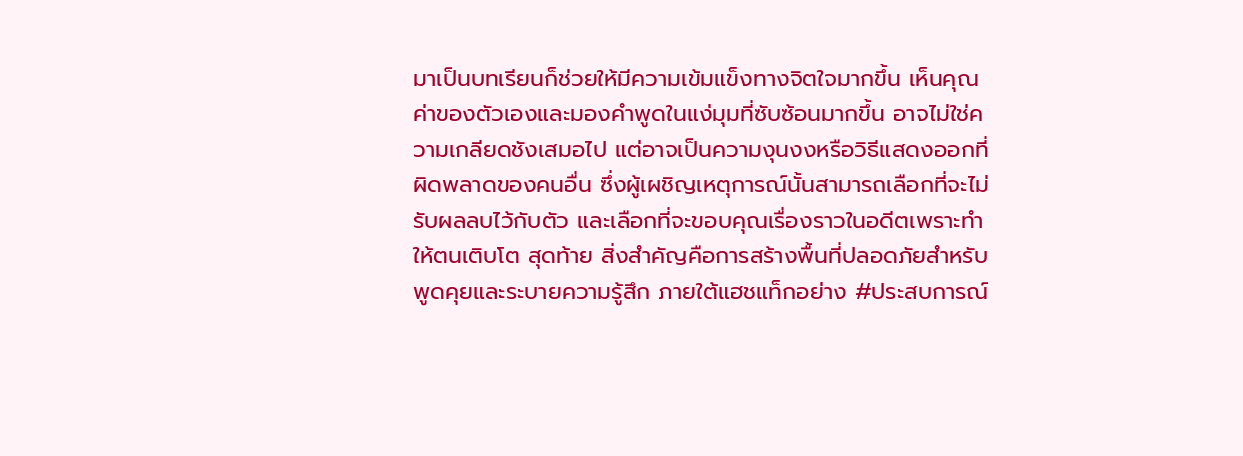มาเป็นบทเรียนก็ช่วยให้มีความเข้มแข็งทางจิตใจมากขึ้น เห็นคุณค่าของตัวเองและมองคำพูดในแง่มุมที่ซับซ้อนมากขึ้น อาจไม่ใช่ความเกลียดชังเสมอไป แต่อาจเป็นความงุนงงหรือวิธีแสดงออกที่ผิดพลาดของคนอื่น ซึ่งผู้เผชิญเหตุการณ์นั้นสามารถเลือกที่จะไม่รับผลลบไว้กับตัว และเลือกที่จะขอบคุณเรื่องราวในอดีตเพราะทำให้ตนเติบโต สุดท้าย สิ่งสำคัญคือการสร้างพื้นที่ปลอดภัยสำหรับพูดคุยและระบายความรู้สึก ภายใต้แฮชแท็กอย่าง #ประสบการณ์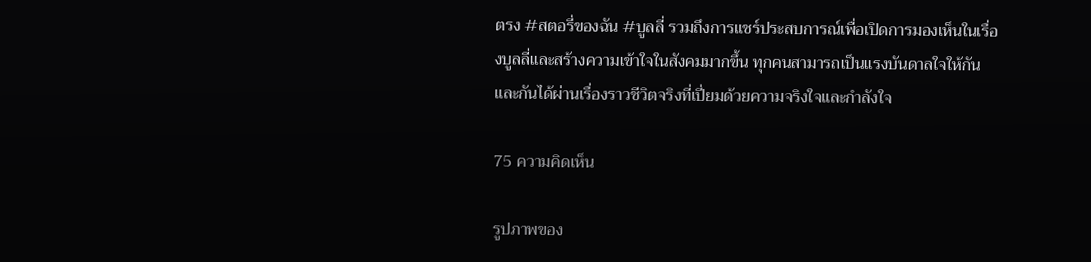ตรง #สตอรี่ของฉัน #บูลลี่ รวมถึงการแชร์ประสบการณ์เพื่อเปิดการมองเห็นในเรื่องบูลลี่และสร้างความเข้าใจในสังคมมากขึ้น ทุกคนสามารถเป็นแรงบันดาลใจให้กันและกันได้ผ่านเรื่องราวชีวิตจริงที่เปี่ยมด้วยความจริงใจและกำลังใจ

75 ความคิดเห็น

รูปภาพของ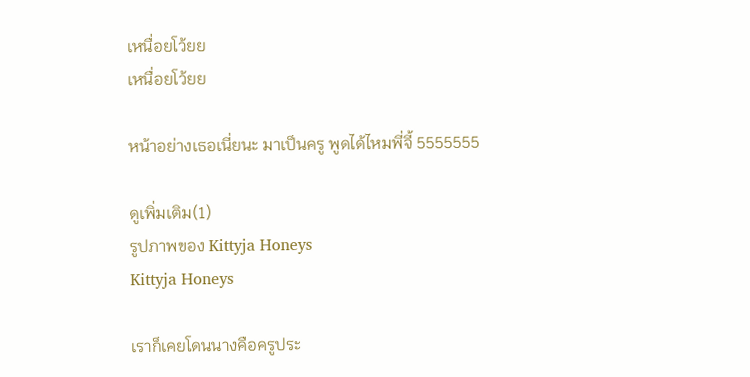เหนื่อยโว้ยย
เหนื่อยโว้ยย

หน้าอย่างเธอเนี่ยนะ มาเป็นครู พูดได้ไหมพี่จี้ 5555555

ดูเพิ่มเติม(1)
รูปภาพของ Kittyja Honeys
Kittyja Honeys

เราก็เคยโดนนางคือครูประ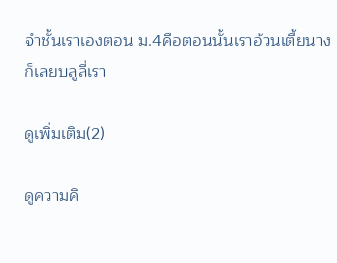จำชั้นเราเองตอน ม.4คือตอนนั้นเราอ้วนเตี้ยนางก็เลยบลูลี่เรา

ดูเพิ่มเติม(2)

ดูความคิ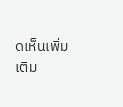ดเห็นเพิ่มเติม